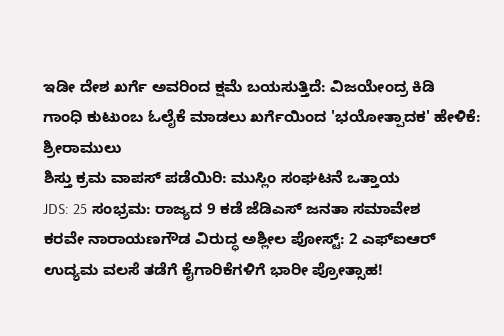ಇಡೀ ದೇಶ ಖರ್ಗೆ ಅವರಿಂದ ಕ್ಷಮೆ ಬಯಸುತ್ತಿದೆ: ವಿಜಯೇಂದ್ರ ಕಿಡಿ
ಗಾಂಧಿ ಕುಟುಂಬ ಓಲೈಕೆ ಮಾಡಲು ಖರ್ಗೆಯಿಂದ 'ಭಯೋತ್ಪಾದಕ' ಹೇಳಿಕೆ: ಶ್ರೀರಾಮುಲು
ಶಿಸ್ತು ಕ್ರಮ ವಾಪಸ್ ಪಡೆಯಿರಿ: ಮುಸ್ಲಿಂ ಸಂಘಟನೆ ಒತ್ತಾಯ
JDS: 25 ಸಂಭ್ರಮ: ರಾಜ್ಯದ 9 ಕಡೆ ಜೆಡಿಎಸ್ ಜನತಾ ಸಮಾವೇಶ
ಕರವೇ ನಾರಾಯಣಗೌಡ ವಿರುದ್ಧ ಅಶ್ಲೀಲ ಪೋಸ್ಟ್: 2 ಎಫ್ಐಆರ್
ಉದ್ಯಮ ವಲಸೆ ತಡೆಗೆ ಕೈಗಾರಿಕೆಗಳಿಗೆ ಭಾರೀ ಪ್ರೋತ್ಸಾಹ!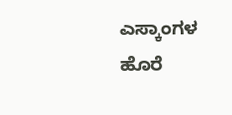ಎಸ್ಕಾಂಗಳ ಹೊರೆ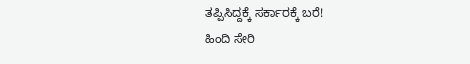ತಪ್ಪಿಸಿದ್ದಕ್ಕೆ ಸರ್ಕಾರಕ್ಕೆ ಬರೆ!
ಹಿಂದಿ ಸೇರಿ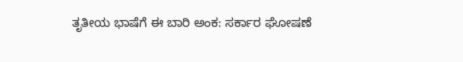ತೃತೀಯ ಭಾಷೆಗೆ ಈ ಬಾರಿ ಅಂಕ: ಸರ್ಕಾರ ಘೋಷಣೆ